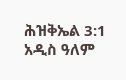ሕዝቅኤል 3:1 አዲስ ዓለም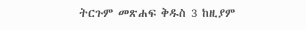ትርጉም መጽሐፍ ቅዱስ 3 ከዚያም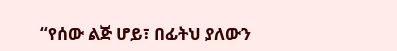“የሰው ልጅ ሆይ፣ በፊትህ ያለውን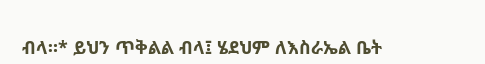ብላ።* ይህን ጥቅልል ብላ፤ ሄደህም ለእስራኤል ቤት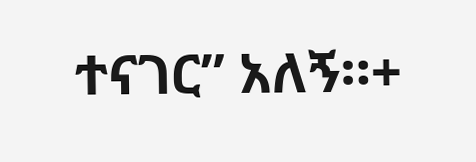ተናገር” አለኝ።+